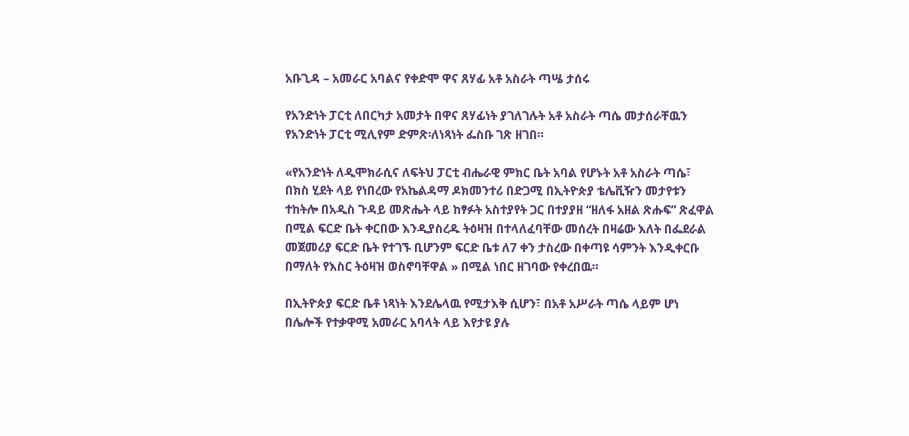አቡጊዳ – አመራር አባልና የቀድሞ ዋና ጸሃፊ አቶ አስራት ጣሤ ታሰሩ

የአንድነት ፓርቲ ለበርካታ አመታት በዋና ጸሃፊነት ያገለገሉት አቶ አስራት ጣሴ መታሰራቸዉን የአንድነት ፓርቲ ሚሊየም ድምጽ፡ለነጻነት ፌስቡ ገጽ ዘገበ።

«የአንድነት ለዲሞክራሲና ለፍትህ ፓርቲ ብሔራዊ ምክር ቤት አባል የሆኑት አቶ አስራት ጣሴ፣ በክስ ሂደት ላይ የነበረው የአኬልዳማ ዶክመንተሪ በድጋሚ በኢትዮጵያ ቴሌቪዥን መታየቱን ተከትሎ በአዲስ ጉዳይ መጽሔት ላይ ከፃፉት አስተያየት ጋር በተያያዘ “ዘለፋ አዘል ጽሑፍ” ጽፈዋል በሚል ፍርድ ቤት ቀርበው እንዲያስረዱ ትዕዛዝ በተላለፈባቸው መሰረት በዛሬው እለት በፌደራል መጀመሪያ ፍርድ ቤት የተገኙ ቢሆንም ፍርድ ቤቱ ለ7 ቀን ታስረው በቀጣዩ ሳምንት እንዲቀርቡ በማለት የእስር ትዕዛዝ ወስኖባቸዋል » በሚል ነበር ዘገባው የቀረበዉ።

በኢትዮጵያ ፍርድ ቤቶ ነጻነት እንደሌላዉ የሚታእቅ ሲሆን፣ በአቶ አሥራት ጣሴ ላይም ሆነ በሌሎች የተቃዋሚ አመራር አባላት ላይ እየታዩ ያሉ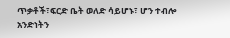ጥቃቶች፣ፍርድ ቤት ወለድ ሳይሆኑ፣ ሆን ተብሎ አንድነትን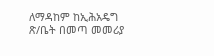ለማዳከም ከኢሕአዴግ ጽ/ቤት በመጣ መመሪያ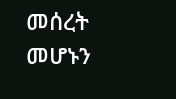መሰረት መሆኑን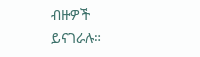ብዙዎች ይናገራሉ።